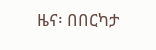ዜና፡ በበርካታ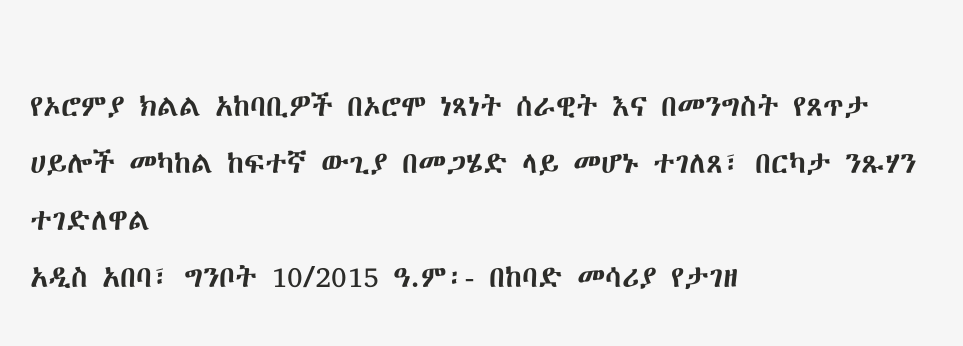የኦሮምያ ክልል አከባቢዎች በኦሮሞ ነጻነት ሰራዊት እና በመንግስት የጸጥታ ሀይሎች መካከል ከፍተኛ ውጊያ በመጋሄድ ላይ መሆኑ ተገለጸ፣ በርካታ ንጹሃን ተገድለዋል
አዲስ አበባ፣ ግንቦት 10/2015 ዓ.ም፡- በከባድ መሳሪያ የታገዘ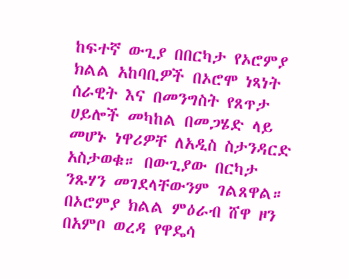ከፍተኛ ውጊያ በበርካታ የኦሮምያ ክልል አከባቢዎች በኦሮሞ ነጻነት ሰራዊት እና በመንግስት የጸጥታ ሀይሎች መካከል በመጋሄድ ላይ መሆኑ ነዋሪዎቸ ለአዲስ ስታንዳርድ አስታወቁ። በውጊያው በርካታ ንጹሃን መገደላቸውንም ገልጸዋል። በኦሮምያ ክልል ምዕራብ ሸዋ ዞን በአምቦ ወረዳ የዋዴሳ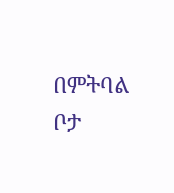በምትባል ቦታ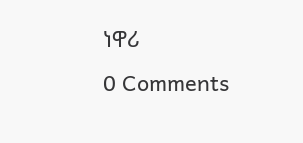ነዋሪ
0 Comments